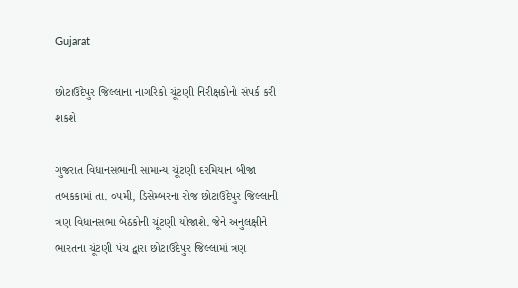Gujarat

છોટાઉદેપુર જિલ્લાના નાગરિકો ચૂંટણી નિરીક્ષકોનો સંપર્ક કરી શકશે

ગુજરાત વિધાનસભાની સામાન્ય ચૂંટણી દરમિયાન બીજા તબકકામાં તા. ૦૫મી, ડિસેમ્બરના રોજ છોટાઉદેપુર જિલ્લાની ત્રણ વિધાનસભા બેઠકોની ચૂંટણી યોજાશે. જેને અનુલક્ષીને ભારતના ચૂંટણી પંચ દ્વારા છોટાઉદેપુર જિલ્લામાં ત્રણ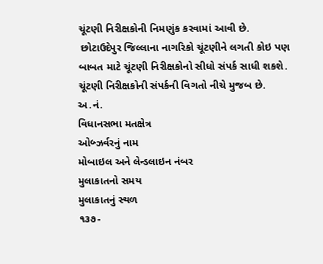ચૂંટણી નિરીક્ષકોની નિમણુંક કરવામાં આવી છે.
 છોટાઉદેપુર જિલ્લાના નાગરિકો ચૂંટણીને લગતી કોઇ પણ બાબત માટે ચૂંટણી નિરીક્ષકોનો સીધો સંપર્ક સાધી શકશે. ચૂંટણી નિરીક્ષકોની સંપર્કની વિગતો નીચે મુજબ છે.
અ.નં.
વિધાનસભા મતક્ષેત્ર
ઓબ્ઝર્વરનું નામ
મોબાઇલ અને લેન્ડલાઇન નંબર
મુલાકાતનો સમય
મુલાકાતનું સ્થળ
૧૩૭-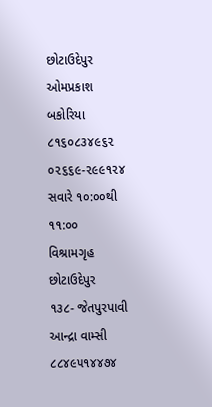છોટાઉદેપુર
ઓમપ્રકાશ બકોરિયા
૮૧૬૦૮૩૪૯૬૨
૦૨૬૬૯-૨૯૯૧૨૪
સવારે ૧૦:૦૦થી
૧૧:૦૦
વિશ્રામગૃહ
છોટાઉદેપુર
૧૩૮- જેતપુરપાવી
આન્દ્રા વામ્સી
૮૮૪૯૫૧૪૪૭૪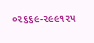૦૨૬૬૯-૨૯૯૧૨૫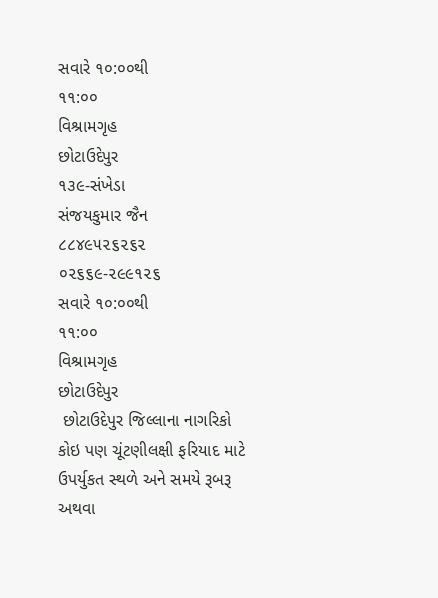સવારે ૧૦:૦૦થી
૧૧:૦૦
વિશ્રામગૃહ
છોટાઉદેપુર
૧૩૯-સંખેડા
સંજયકુમાર જૈન
૮૮૪૯૫૨૬૨૬૨
૦૨૬૬૯-૨૯૯૧૨૬
સવારે ૧૦:૦૦થી
૧૧:૦૦
વિશ્રામગૃહ
છોટાઉદેપુર
 છોટાઉદેપુર જિલ્લાના નાગરિકો કોઇ પણ ચૂંટણીલક્ષી ફરિયાદ માટે ઉપર્યુકત સ્થળે અને સમયે રૂબરૂ અથવા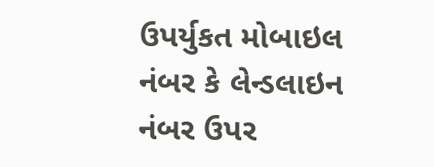ઉપર્યુકત મોબાઇલ નંબર કે લેન્ડલાઇન નંબર ઉપર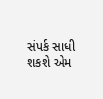સંપર્ક સાધી શકશે એમ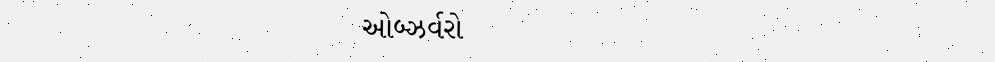ઓબ્ઝર્વરો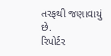તરફથી જણાવાયું છે.
રિપોર્ટર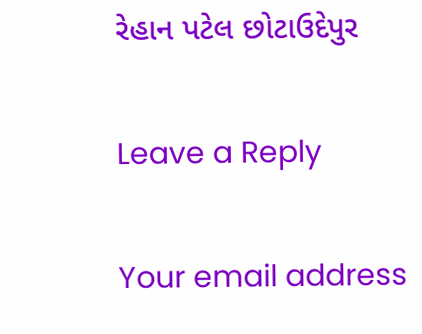રેહાન પટેલ છોટાઉદેપુર

Leave a Reply

Your email address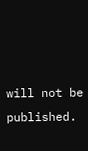will not be published.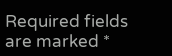Required fields are marked *